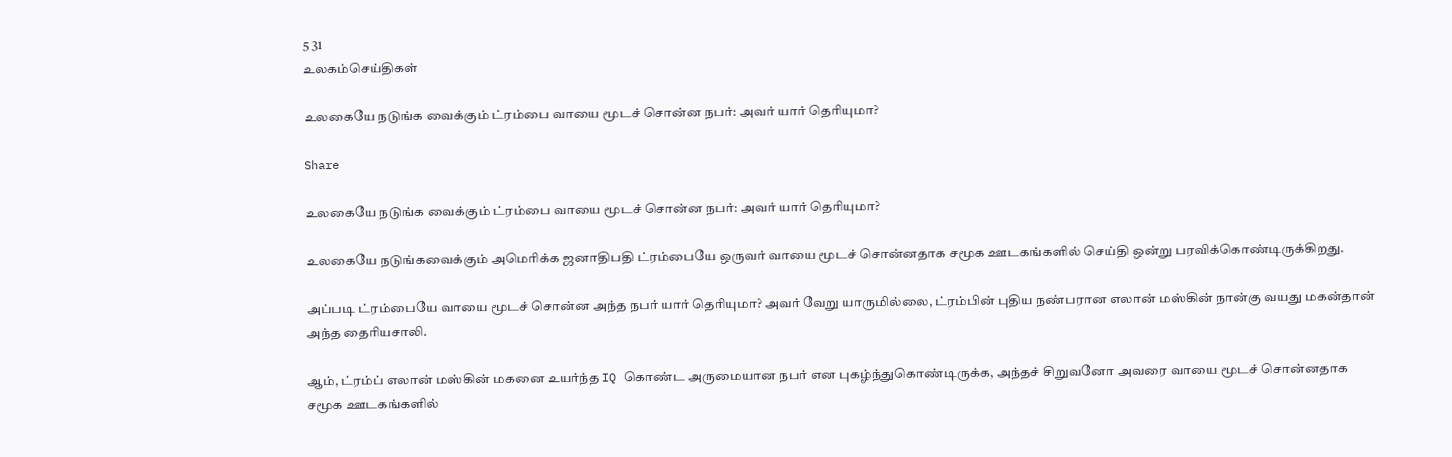5 31
உலகம்செய்திகள்

உலகையே நடுங்க வைக்கும் ட்ரம்பை வாயை மூடச் சொன்ன நபர்: அவர் யார் தெரியுமா?

Share

உலகையே நடுங்க வைக்கும் ட்ரம்பை வாயை மூடச் சொன்ன நபர்: அவர் யார் தெரியுமா?

உலகையே நடுங்கவைக்கும் அமெரிக்க ஜனாதிபதி ட்ரம்பையே ஒருவர் வாயை மூடச் சொன்னதாக சமூக ஊடகங்களில் செய்தி ஒன்று பரவிக்கொண்டிருக்கிறது.

அப்படி ட்ரம்பையே வாயை மூடச் சொன்ன அந்த நபர் யார் தெரியுமா? அவர் வேறு யாருமில்லை, ட்ரம்பின் புதிய நண்பரான எலான் மஸ்கின் நான்கு வயது மகன்தான் அந்த தைரியசாலி.

ஆம், ட்ரம்ப் எலான் மஸ்கின் மகனை உயர்ந்த IQ கொண்ட அருமையான நபர் என புகழ்ந்துகொண்டிருக்க, அந்தச் சிறுவனோ அவரை வாயை மூடச் சொன்னதாக சமூக ஊடகங்களில்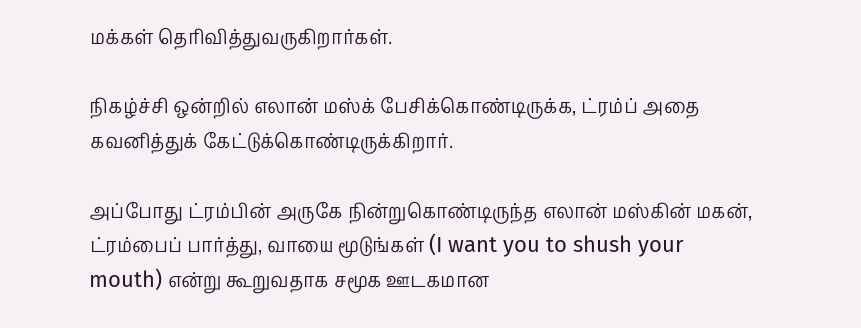மக்கள் தெரிவித்துவருகிறார்கள்.

நிகழ்ச்சி ஒன்றில் எலான் மஸ்க் பேசிக்கொண்டிருக்க, ட்ரம்ப் அதை கவனித்துக் கேட்டுக்கொண்டிருக்கிறார்.

அப்போது ட்ரம்பின் அருகே நின்றுகொண்டிருந்த எலான் மஸ்கின் மகன், ட்ரம்பைப் பார்த்து, வாயை மூடுங்கள் (I want you to shush your mouth) என்று கூறுவதாக சமூக ஊடகமான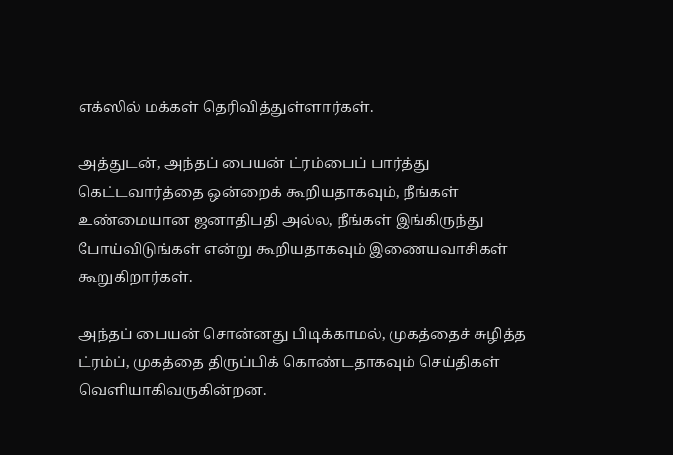எக்ஸில் மக்கள் தெரிவித்துள்ளார்கள்.

அத்துடன், அந்தப் பையன் ட்ரம்பைப் பார்த்து கெட்டவார்த்தை ஒன்றைக் கூறியதாகவும், நீங்கள் உண்மையான ஜனாதிபதி அல்ல, நீங்கள் இங்கிருந்து போய்விடுங்கள் என்று கூறியதாகவும் இணையவாசிகள் கூறுகிறார்கள்.

அந்தப் பையன் சொன்னது பிடிக்காமல், முகத்தைச் சுழித்த ட்ரம்ப், முகத்தை திருப்பிக் கொண்டதாகவும் செய்திகள் வெளியாகிவருகின்றன.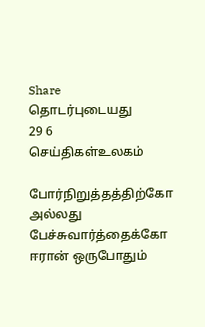Share
தொடர்புடையது
29 6
செய்திகள்உலகம்

போர்நிறுத்தத்திற்கோ அல்லது பேச்சுவார்த்தைக்கோ ஈரான் ஒருபோதும்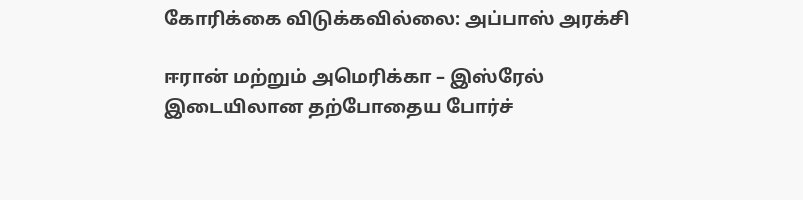கோரிக்கை விடுக்கவில்லை: அப்பாஸ் அரக்சி

ஈரான் மற்றும் அமெரிக்கா – இஸ்ரேல் இடையிலான தற்போதைய போர்ச்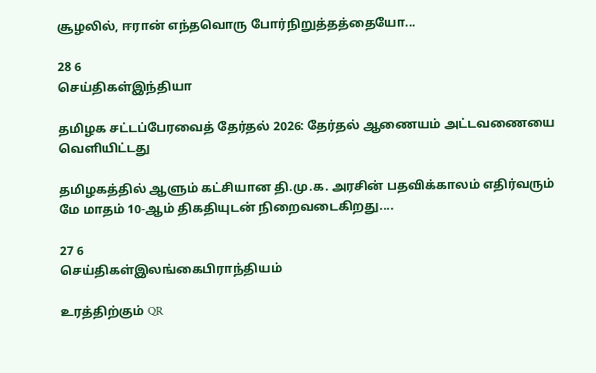சூழலில், ஈரான் எந்தவொரு போர்நிறுத்தத்தையோ...

28 6
செய்திகள்இந்தியா

தமிழக சட்டப்பேரவைத் தேர்தல் 2026: தேர்தல் ஆணையம் அட்டவணையை வெளியிட்டது

தமிழகத்தில் ஆளும் கட்சியான தி.மு.க. அரசின் பதவிக்காலம் எதிர்வரும் மே மாதம் 10-ஆம் திகதியுடன் நிறைவடைகிறது....

27 6
செய்திகள்இலங்கைபிராந்தியம்

உரத்திற்கும் QR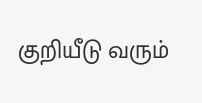குறியீடு வரும்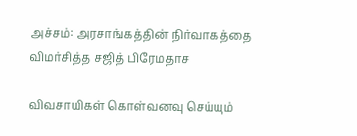அச்சம்: அரசாங்கத்தின் நிர்வாகத்தை விமர்சித்த சஜித் பிரேமதாச

விவசாயிகள் கொள்வனவு செய்யும்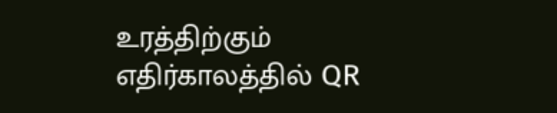உரத்திற்கும் எதிர்காலத்தில் QR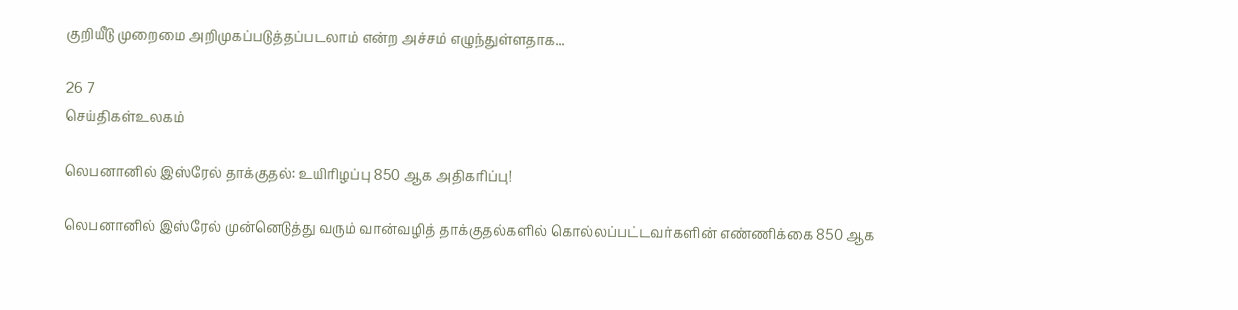குறியீடு முறைமை அறிமுகப்படுத்தப்படலாம் என்ற அச்சம் எழுந்துள்ளதாக...

26 7
செய்திகள்உலகம்

லெபனானில் இஸ்ரேல் தாக்குதல்: உயிரிழப்பு 850 ஆக அதிகரிப்பு!

லெபனானில் இஸ்ரேல் முன்னெடுத்து வரும் வான்வழித் தாக்குதல்களில் கொல்லப்பட்டவர்களின் எண்ணிக்கை 850 ஆக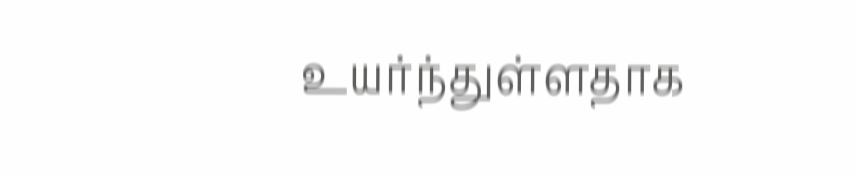உயர்ந்துள்ளதாக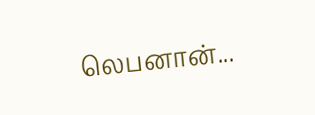லெபனான்...